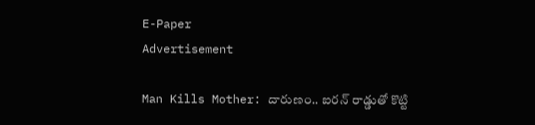E-Paper
Advertisement

Man Kills Mother: దారుణం.. ఐరన్ రాడ్డుతో కొట్టి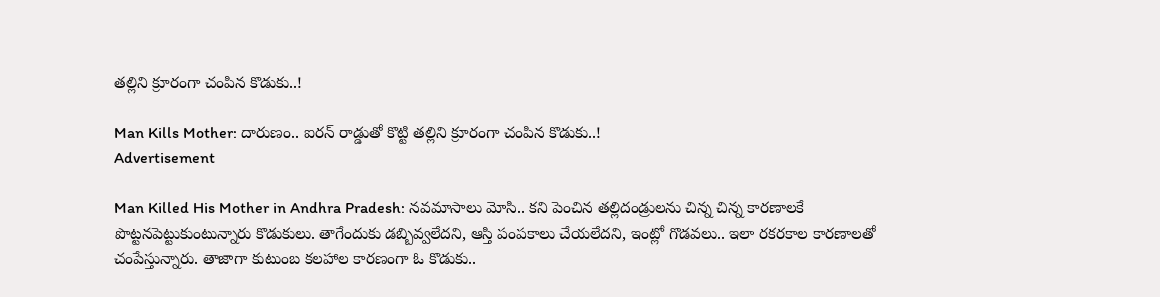తల్లిని క్రూరంగా చంపిన కొడుకు..!

Man Kills Mother: దారుణం.. ఐరన్ రాడ్డుతో కొట్టి తల్లిని క్రూరంగా చంపిన కొడుకు..!
Advertisement

Man Killed His Mother in Andhra Pradesh: నవమాసాలు మోసి.. కని పెంచిన తల్లిదండ్రులను చిన్న చిన్న కారణాలకే పొట్టనపెట్టుకుంటున్నారు కొడుకులు. తాగేందుకు డబ్బివ్వలేదని, ఆస్తి పంపకాలు చేయలేదని, ఇంట్లో గొడవలు.. ఇలా రకరకాల కారణాలతో చంపేస్తున్నారు. తాజాగా కుటుంబ కలహాల కారణంగా ఓ కొడుకు..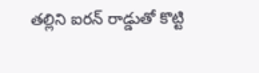తల్లిని ఐరన్ రాడ్డుతో కొట్టి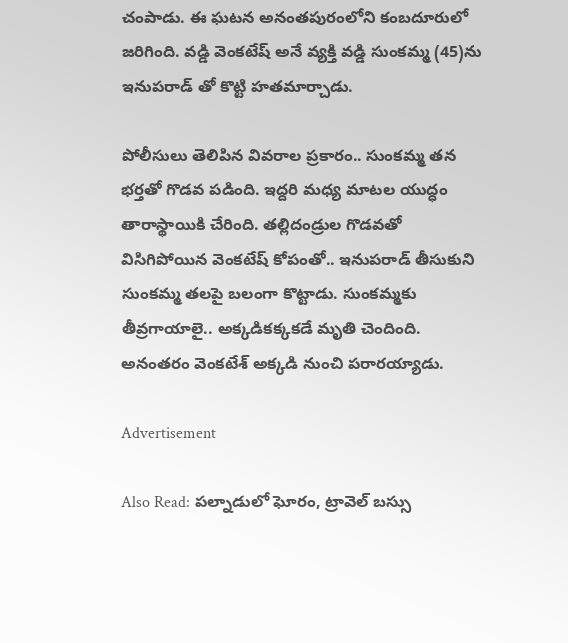చంపాడు. ఈ ఘటన అనంతపురంలోని కంబదూరులో జరిగింది. వడ్డి వెంకటేష్ అనే వ్యక్తి వడ్డి సుంకమ్మ (45)ను ఇనుపరాడ్ తో కొట్టి హతమార్చాడు.

పోలీసులు తెలిపిన వివరాల ప్రకారం.. సుంకమ్మ తన భర్తతో గొడవ పడింది. ఇద్దరి మధ్య మాటల యుద్ధం తారాస్థాయికి చేరింది. తల్లిదండ్రుల గొడవతో విసిగిపోయిన వెంకటేష్ కోపంతో.. ఇనుపరాడ్ తీసుకుని సుంకమ్మ తలపై బలంగా కొట్టాడు. సుంకమ్మకు తీవ్రగాయాలై.. అక్కడికక్కకడే మృతి చెందింది. అనంతరం వెంకటేశ్ అక్కడి నుంచి పరారయ్యాడు.

Advertisement

Also Read: పల్నాడులో ఘోరం, ట్రావెల్ బస్సు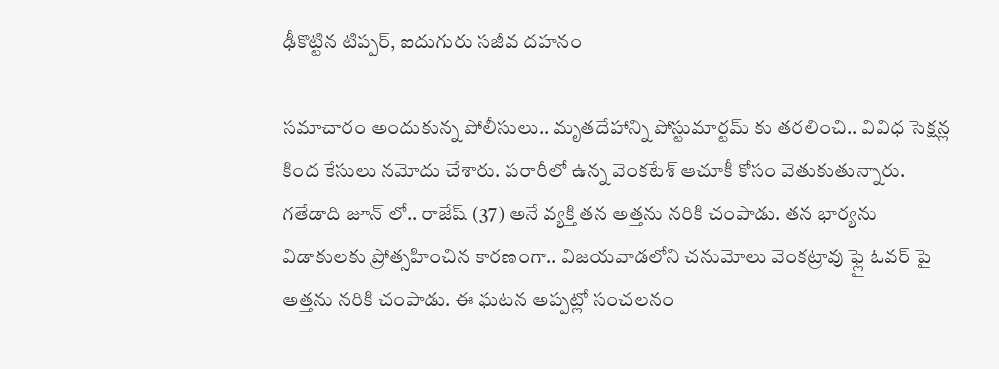ఢీకొట్టిన టిప్పర్, ఐదుగురు సజీవ దహనం

సమాచారం అందుకున్న పోలీసులు.. మృతదేహాన్ని పోస్టుమార్టమ్ కు తరలించి.. వివిధ సెక్షన్ల కింద కేసులు నమోదు చేశారు. పరారీలో ఉన్న వెంకటేశ్ ఆచూకీ కోసం వెతుకుతున్నారు. గతేడాది జూన్ లో.. రాజేష్ (37) అనే వ్యక్తి తన అత్తను నరికి చంపాడు. తన భార్యను విడాకులకు ప్రోత్సహించిన కారణంగా.. విజయవాడలోని చనుమోలు వెంకట్రావు ఫ్లై ఓవర్ పై అత్తను నరికి చంపాడు. ఈ ఘటన అప్పట్లో సంచలనం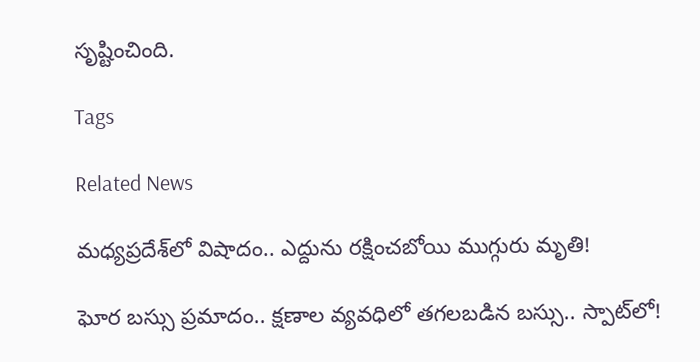సృష్టించింది.

Tags

Related News

మధ్యప్రదేశ్‌లో విషాదం.. ఎద్దును రక్షించబోయి ముగ్గురు మృతి!

ఘోర బస్సు ప్రమాదం.. క్షణాల వ్యవధిలో తగలబడిన బస్సు.. స్పాట్‌లో!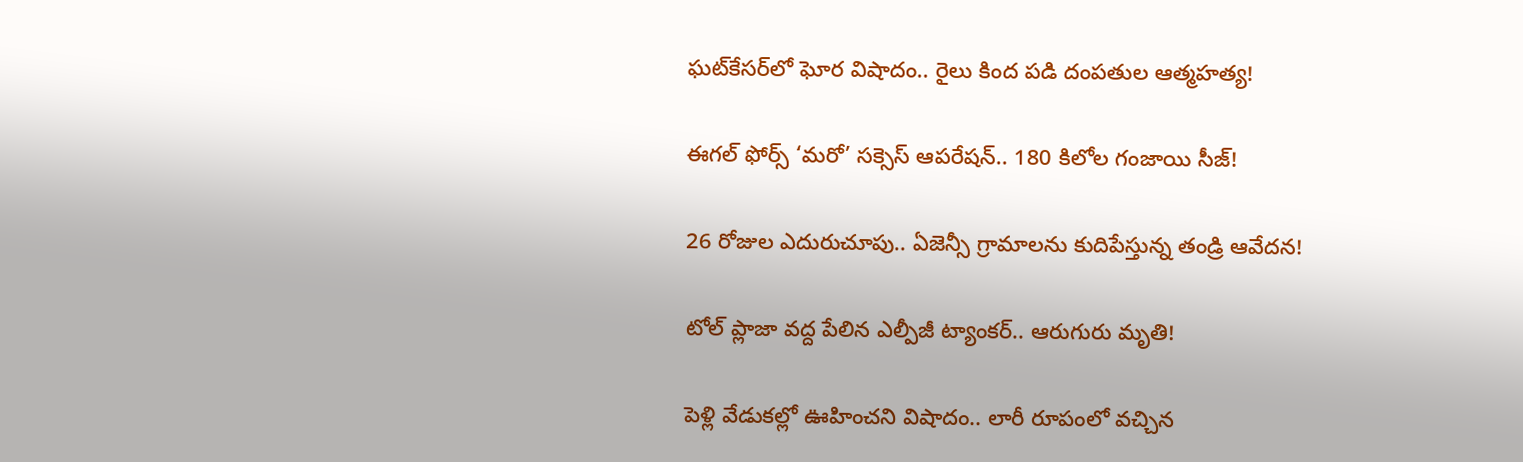ఘట్‌కేసర్‌లో ఘోర విషాదం.. రైలు కింద పడి దంపతుల ఆత్మహత్య!

ఈగల్ ఫోర్స్ ‘మరో’ సక్సెస్ ఆపరేషన్.. 180 కిలోల గంజాయి సీజ్!

26 రోజుల ఎదురుచూపు.. ఏజెన్సీ గ్రామాలను కుదిపేస్తున్న తండ్రి ఆవేదన!

టోల్ ప్లాజా వద్ద పేలిన ఎల్పీజీ ట్యాంకర్.. ఆరుగురు మృతి!

పెళ్లి వేడుకల్లో ఊహించని విషాదం.. లారీ రూపంలో వచ్చిన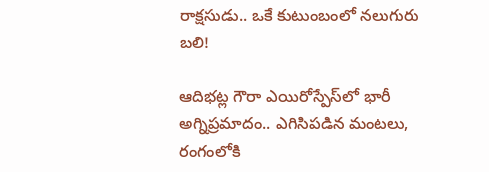రాక్షసుడు.. ఒకే కుటుంబంలో నలుగురు బలి!

ఆదిభట్ల గౌరా ఎయిరోస్పేస్‌లో భారీ అగ్నిప్రమాదం.. ఎగిసిపడిన మంటలు, రంగంలోకి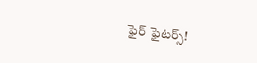ఫైర్ ఫైటర్స్!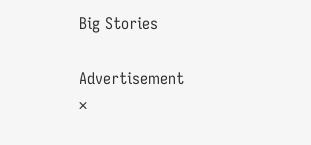Big Stories

Advertisement
×